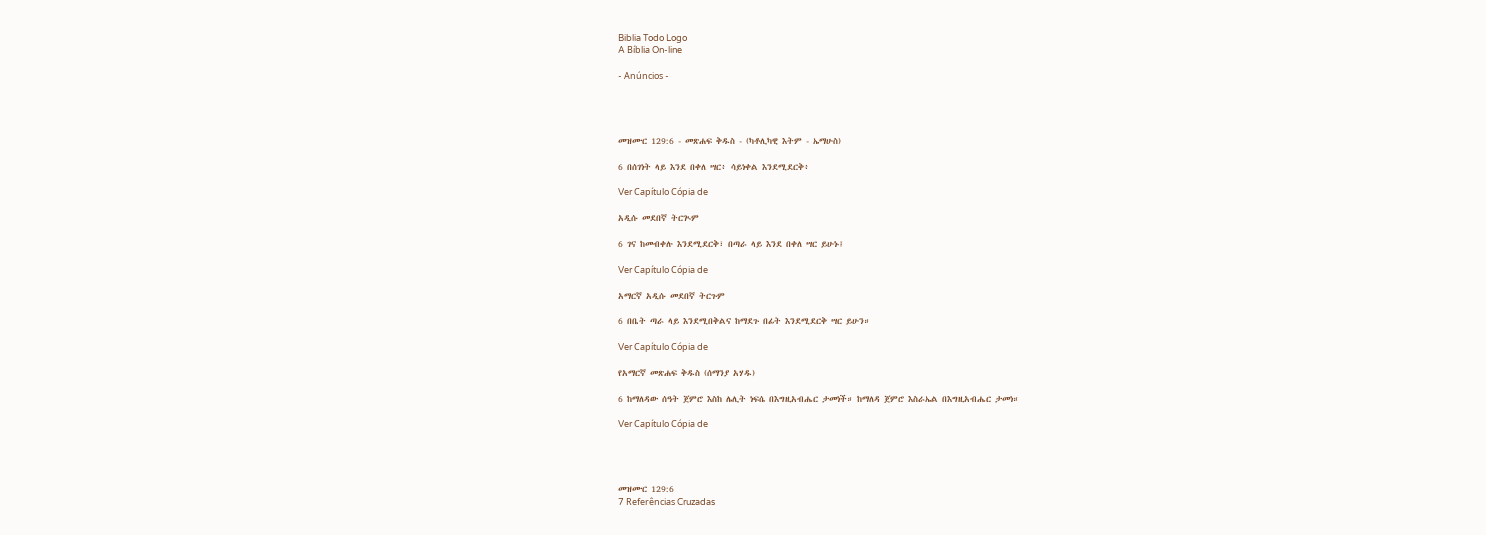Biblia Todo Logo
A Bíblia On-line

- Anúncios -




መዝሙር 129:6 - መጽሐፍ ቅዱስ - (ካቶሊካዊ እትም - ኤማሁስ)

6 በሰገነት ላይ እንደ በቀለ ሣር፥ ሳይነቀል እንደሚደርቅ፥

Ver Capítulo Cópia de

አዲሱ መደበኛ ትርጒም

6 ገና ከመብቀሉ እንደሚደርቅ፣ በጣራ ላይ እንደ በቀለ ሣር ይሁኑ፤

Ver Capítulo Cópia de

አማርኛ አዲሱ መደበኛ ትርጉም

6 በቤት ጣራ ላይ እንደሚበቅልና ከማደጉ በፊት እንደሚደርቅ ሣር ይሁን።

Ver Capítulo Cópia de

የአማርኛ መጽሐፍ ቅዱስ (ሰማንያ አሃዱ)

6 ከማለዳው ሰዓት ጀምሮ እስከ ሌሊት ነፍሴ በእግዚአብሔር ታመነች። ከማለዳ ጀምሮ እስራኤል በእግዚአብሔር ታመነ።

Ver Capítulo Cópia de




መዝሙር 129:6
7 Referências Cruzadas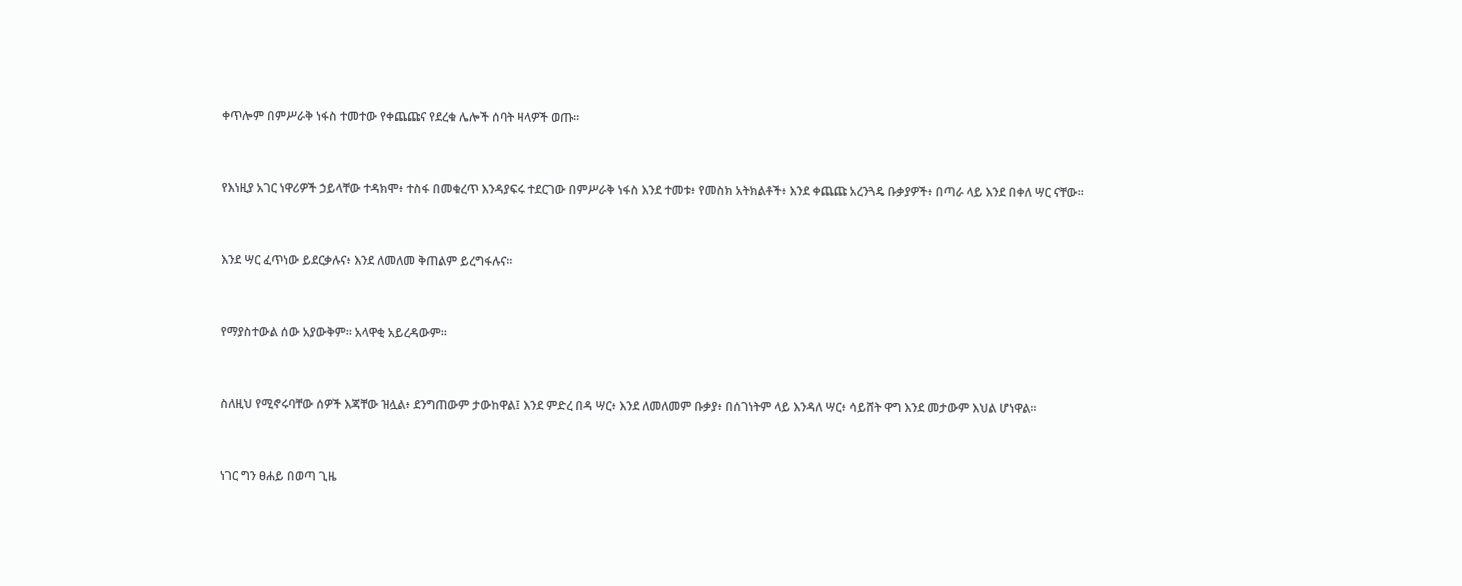ቀጥሎም በምሥራቅ ነፋስ ተመተው የቀጨጩና የደረቁ ሌሎች ሰባት ዛላዎች ወጡ።


የእነዚያ አገር ነዋሪዎች ኃይላቸው ተዳክሞ፥ ተስፋ በመቁረጥ እንዳያፍሩ ተደርገው በምሥራቅ ነፋስ እንደ ተመቱ፥ የመስክ አትክልቶች፥ እንደ ቀጨጩ አረንጓዴ ቡቃያዎች፥ በጣራ ላይ እንደ በቀለ ሣር ናቸው።


እንደ ሣር ፈጥነው ይደርቃሉና፥ እንደ ለመለመ ቅጠልም ይረግፋሉና።


የማያስተውል ሰው አያውቅም። አላዋቂ አይረዳውም።


ስለዚህ የሚኖሩባቸው ሰዎች እጃቸው ዝሏል፥ ደንግጠውም ታውከዋል፤ እንደ ምድረ በዳ ሣር፥ እንደ ለመለመም ቡቃያ፥ በሰገነትም ላይ እንዳለ ሣር፥ ሳይሸት ዋግ እንደ መታውም እህል ሆነዋል።


ነገር ግን ፀሐይ በወጣ ጊዜ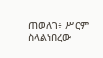ጠወለገ፥ ሥርም ስላልነበረው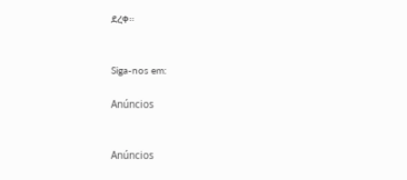ደረቀ።


Siga-nos em:

Anúncios


Anúncios